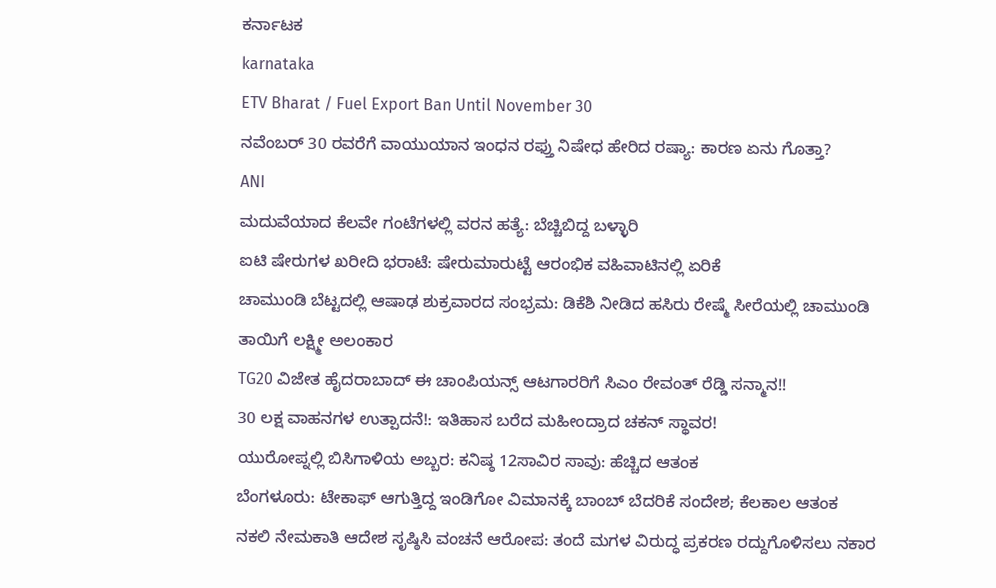ಕರ್ನಾಟಕ
karnataka
ETV Bharat / Fuel Export Ban Until November 30
ನವೆಂಬರ್ 30 ರವರೆಗೆ ವಾಯುಯಾನ ಇಂಧನ ರಫ್ತು ನಿಷೇಧ ಹೇರಿದ ರಷ್ಯಾ: ಕಾರಣ ಏನು ಗೊತ್ತಾ?
ANI
ಮದುವೆಯಾದ ಕೆಲವೇ ಗಂಟೆಗಳಲ್ಲಿ ವರನ ಹತ್ಯೆ: ಬೆಚ್ಚಿಬಿದ್ದ ಬಳ್ಳಾರಿ
ಐಟಿ ಷೇರುಗಳ ಖರೀದಿ ಭರಾಟೆ: ಷೇರುಮಾರುಟ್ಟೆ ಆರಂಭಿಕ ವಹಿವಾಟಿನಲ್ಲಿ ಏರಿಕೆ
ಚಾಮುಂಡಿ ಬೆಟ್ಟದಲ್ಲಿ ಆಷಾಢ ಶುಕ್ರವಾರದ ಸಂಭ್ರಮ: ಡಿಕೆಶಿ ನೀಡಿದ ಹಸಿರು ರೇಷ್ಮೆ ಸೀರೆಯಲ್ಲಿ ಚಾಮುಂಡಿ ತಾಯಿಗೆ ಲಕ್ಷ್ಮೀ ಅಲಂಕಾರ
TG20 ವಿಜೇತ ಹೈದರಾಬಾದ್ ಈ ಚಾಂಪಿಯನ್ಸ್ ಆಟಗಾರರಿಗೆ ಸಿಎಂ ರೇವಂತ್ ರೆಡ್ಡಿ ಸನ್ಮಾನ!!
30 ಲಕ್ಷ ವಾಹನಗಳ ಉತ್ಪಾದನೆ!: ಇತಿಹಾಸ ಬರೆದ ಮಹೀಂದ್ರಾದ ಚಕನ್ ಸ್ಥಾವರ!
ಯುರೋಪ್ನಲ್ಲಿ ಬಿಸಿಗಾಳಿಯ ಅಬ್ಬರ: ಕನಿಷ್ಠ 12ಸಾವಿರ ಸಾವು: ಹೆಚ್ಚಿದ ಆತಂಕ
ಬೆಂಗಳೂರು: ಟೇಕಾಫ್ ಆಗುತ್ತಿದ್ದ ಇಂಡಿಗೋ ವಿಮಾನಕ್ಕೆ ಬಾಂಬ್ ಬೆದರಿಕೆ ಸಂದೇಶ; ಕೆಲಕಾಲ ಆತಂಕ
ನಕಲಿ ನೇಮಕಾತಿ ಆದೇಶ ಸೃಷ್ಠಿಸಿ ವಂಚನೆ ಆರೋಪ: ತಂದೆ ಮಗಳ ವಿರುದ್ಧ ಪ್ರಕರಣ ರದ್ದುಗೊಳಿಸಲು ನಕಾರ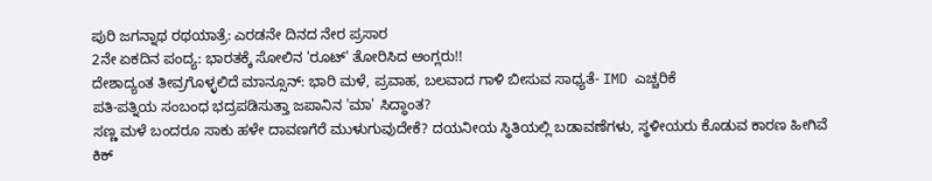ಪುರಿ ಜಗನ್ನಾಥ ರಥಯಾತ್ರೆ: ಎರಡನೇ ದಿನದ ನೇರ ಪ್ರಸಾರ
2ನೇ ಏಕದಿನ ಪಂದ್ಯ: ಭಾರತಕ್ಕೆ ಸೋಲಿನ 'ರೂಟ್' ತೋರಿಸಿದ ಆಂಗ್ಲರು!!
ದೇಶಾದ್ಯಂತ ತೀವ್ರಗೊಳ್ಳಲಿದೆ ಮಾನ್ಸೂನ್: ಭಾರಿ ಮಳೆ, ಪ್ರವಾಹ, ಬಲವಾದ ಗಾಳಿ ಬೀಸುವ ಸಾಧ್ಯತೆ- IMD ಎಚ್ಚರಿಕೆ
ಪತಿ-ಪತ್ನಿಯ ಸಂಬಂಧ ಭದ್ರಪಡಿಸುತ್ತಾ ಜಪಾನಿನ 'ಮಾ' ಸಿದ್ಧಾಂತ?
ಸಣ್ಣ ಮಳೆ ಬಂದರೂ ಸಾಕು ಹಳೇ ದಾವಣಗೆರೆ ಮುಳುಗುವುದೇಕೆ? ದಯನೀಯ ಸ್ಥಿತಿಯಲ್ಲಿ ಬಡಾವಣೆಗಳು, ಸ್ಥಳೀಯರು ಕೊಡುವ ಕಾರಣ ಹೀಗಿವೆ
ಕಿಕ್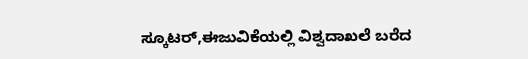ಸ್ಕೂಟರ್,ಈಜುವಿಕೆಯಲ್ಲಿ ವಿಶ್ವದಾಖಲೆ ಬರೆದ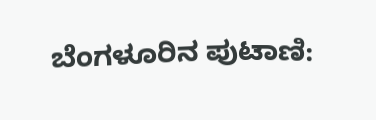ಬೆಂಗಳೂರಿನ ಪುಟಾಣಿ: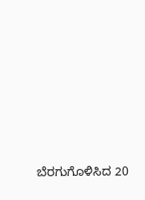ಬೆರಗುಗೊಳಿಸಿದ 20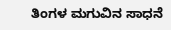ತಿಂಗಳ ಮಗುವಿನ ಸಾಧನೆ